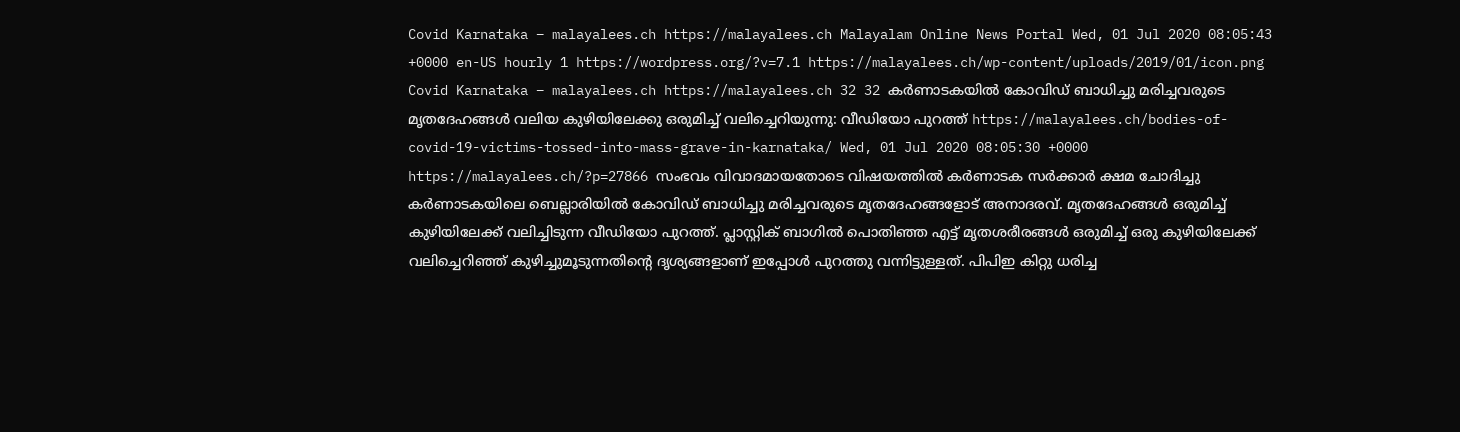Covid Karnataka – malayalees.ch https://malayalees.ch Malayalam Online News Portal Wed, 01 Jul 2020 08:05:43 +0000 en-US hourly 1 https://wordpress.org/?v=7.1 https://malayalees.ch/wp-content/uploads/2019/01/icon.png Covid Karnataka – malayalees.ch https://malayalees.ch 32 32 കര്‍ണാടകയില്‍ കോവിഡ് ബാധിച്ചു മരിച്ചവരുടെ മൃതദേഹങ്ങൾ വലിയ കുഴിയിലേക്കു ഒരുമിച്ച് വലിച്ചെറിയുന്നു: വീഡിയോ പുറത്ത് https://malayalees.ch/bodies-of-covid-19-victims-tossed-into-mass-grave-in-karnataka/ Wed, 01 Jul 2020 08:05:30 +0000 https://malayalees.ch/?p=27866 സംഭവം വിവാദമായതോടെ വിഷയത്തില്‍ കർണാടക സർക്കാർ ക്ഷമ ചോദിച്ചു
കർണാടകയിലെ ബെല്ലാരിയിൽ കോവിഡ് ബാധിച്ചു മരിച്ചവരുടെ മൃതദേഹങ്ങളോട് അനാദരവ്. മൃതദേഹങ്ങള്‍ ഒരുമിച്ച് കുഴിയിലേക്ക് വലിച്ചിടുന്ന വീഡിയോ പുറത്ത്. പ്ലാസ്റ്റിക് ബാഗില്‍ പൊതിഞ്ഞ എട്ട് മൃതശരീരങ്ങള്‍ ഒരുമിച്ച് ഒരു കുഴിയിലേക്ക് വലിച്ചെറിഞ്ഞ് കുഴിച്ചുമൂടുന്നതിന്‍റെ ദൃശ്യങ്ങളാണ് ഇപ്പോള്‍ പുറത്തു വന്നിട്ടുള്ളത്. പിപിഇ കിറ്റു ധരിച്ച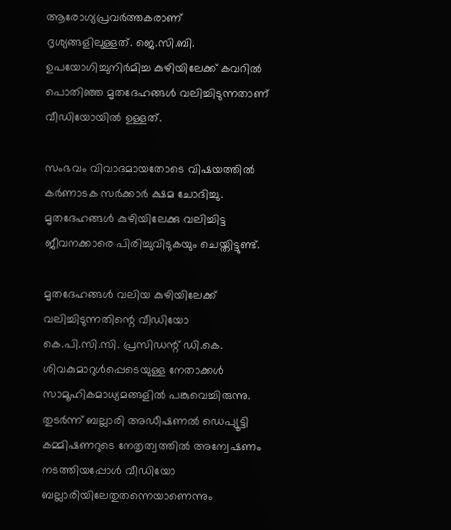ആരോഗ്യപ്രവര്‍ത്തകരാണ് ദൃശ്യങ്ങളിലുള്ളത്. ജെ.സി.ബി. ഉപയോഗിച്ചുനിർമിച്ച കുഴിയിലേക്ക് കവറിൽ പൊതിഞ്ഞ മൃതദേഹങ്ങൾ വലിച്ചിടുന്നതാണ് വീഡിയോയിൽ ഉള്ളത്.

സംഭവം വിവാദമായതോടെ വിഷയത്തില്‍ കർണാടക സർക്കാർ ക്ഷമ ചോദിച്ചു. മൃതദേഹങ്ങൾ കുഴിയിലേക്കു വലിച്ചിട്ട ജീവനക്കാരെ പിരിച്ചുവിടുകയും ചെയ്തിട്ടുണ്ട്.

മൃതദേഹങ്ങൾ വലിയ കുഴിയിലേക്ക് വലിച്ചിടുന്നതിന്റെ വീഡിയോ കെ.പി.സി.സി. പ്രസിഡന്റ് ഡി.കെ. ശിവകുമാറുൾപ്പെടെയുള്ള നേതാക്കൾ സാമൂഹികമാധ്യമങ്ങളിൽ പങ്കുവെച്ചിരുന്നു. തുടർന്ന് ബല്ലാരി അഡീഷണൽ ഡെപ്യൂട്ടി കമ്മിഷണറുടെ നേതൃത്വത്തിൽ അന്വേഷണം നടത്തിയപ്പോൾ വീഡിയോ ബല്ലാരിയിലേതുതന്നെയാണെന്നും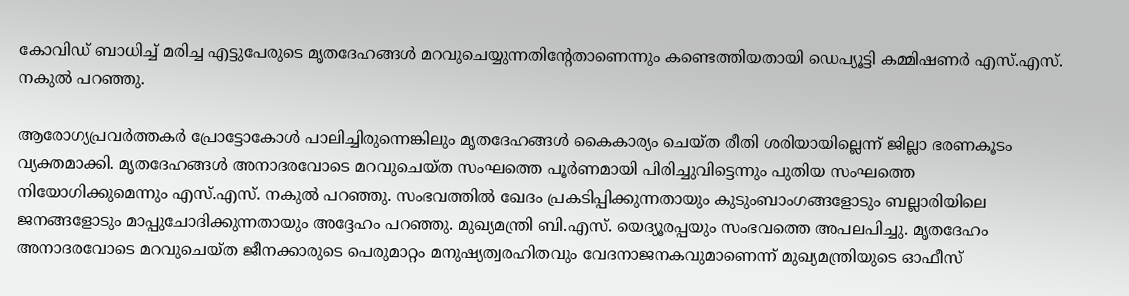കോവിഡ് ബാധിച്ച് മരിച്ച എട്ടുപേരുടെ മൃതദേഹങ്ങൾ മറവുചെയ്യുന്നതിന്റേതാണെന്നും കണ്ടെത്തിയതായി ഡെപ്യൂട്ടി കമ്മിഷണർ എസ്.എസ്. നകുൽ പറഞ്ഞു.

ആരോഗ്യപ്രവർത്തകർ പ്രോട്ടോകോൾ പാലിച്ചിരുന്നെങ്കിലും മൃതദേഹങ്ങൾ കൈകാര്യം ചെയ്ത രീതി ശരിയായില്ലെന്ന് ജില്ലാ ഭരണകൂടം വ്യക്തമാക്കി. മൃതദേഹങ്ങൾ അനാദരവോടെ മറവുചെയ്ത സംഘത്തെ പൂർണമായി പിരിച്ചുവിട്ടെന്നും പുതിയ സംഘത്തെ നിയോഗിക്കുമെന്നും എസ്.എസ്. നകുൽ പറഞ്ഞു. സംഭവത്തിൽ ഖേദം പ്രകടിപ്പിക്കുന്നതായും കുടുംബാംഗങ്ങളോടും ബല്ലാരിയിലെ ജനങ്ങളോടും മാപ്പുചോദിക്കുന്നതായും അദ്ദേഹം പറഞ്ഞു. മുഖ്യമന്ത്രി ബി.എസ്. യെദ്യൂരപ്പയും സംഭവത്തെ അപലപിച്ചു. മൃതദേഹം അനാദരവോടെ മറവുചെയ്ത ജീനക്കാരുടെ പെരുമാറ്റം മനുഷ്യത്വരഹിതവും വേദനാജനകവുമാണെന്ന് മുഖ്യമന്ത്രിയുടെ ഓഫീസ്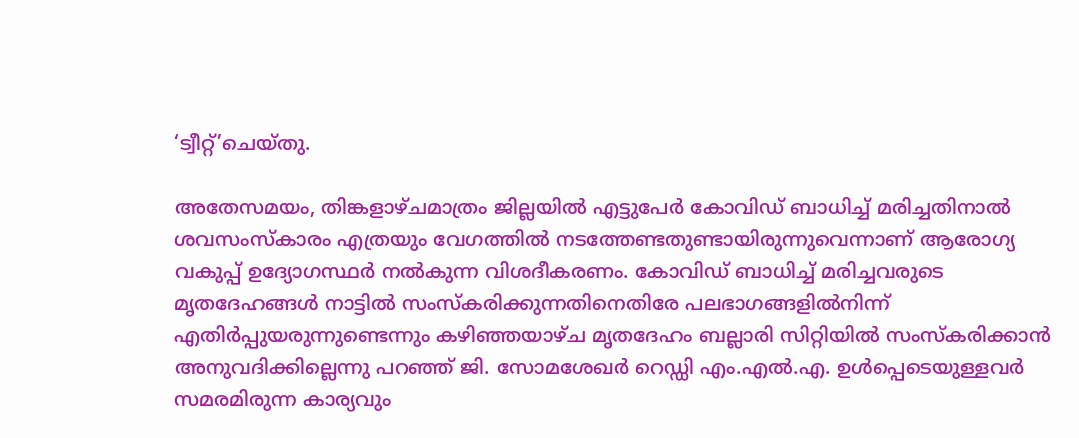‘ട്വീറ്റ്’ചെയ്തു.

അതേസമയം, തിങ്കളാഴ്ചമാത്രം ജില്ലയിൽ എട്ടുപേർ കോവിഡ് ബാധിച്ച് മരിച്ചതിനാൽ ശവസംസ്കാരം എത്രയും വേഗത്തിൽ നടത്തേണ്ടതുണ്ടായിരുന്നുവെന്നാണ് ആരോഗ്യ വകുപ്പ് ഉദ്യോഗസ്ഥർ നല്‍കുന്ന വിശദീകരണം. കോവിഡ് ബാധിച്ച് മരിച്ചവരുടെ മൃതദേഹങ്ങൾ നാട്ടിൽ സംസ്കരിക്കുന്നതിനെതിരേ പലഭാഗങ്ങളിൽനിന്ന് എതിർപ്പുയരുന്നുണ്ടെന്നും കഴിഞ്ഞയാഴ്ച മൃതദേഹം ബല്ലാരി സിറ്റിയിൽ സംസ്കരിക്കാൻ അനുവദിക്കില്ലെന്നു പറഞ്ഞ് ജി. സോമശേഖർ റെഡ്ഡി എം.എൽ.എ. ഉൾപ്പെടെയുള്ളവർ സമരമിരുന്ന കാര്യവും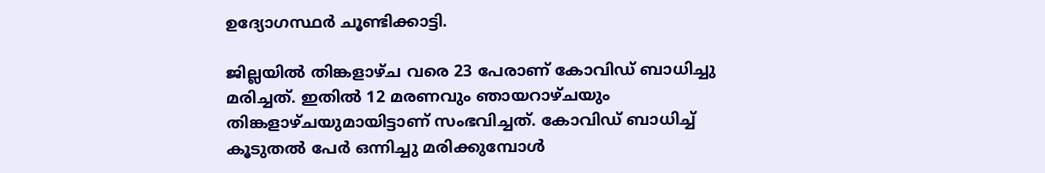ഉദ്യോഗസ്ഥർ ചൂണ്ടിക്കാട്ടി.

ജില്ലയിൽ തിങ്കളാഴ്ച വരെ 23 പേരാണ് കോവിഡ് ബാധിച്ചു മരിച്ചത്. ഇതിൽ 12 മരണവും ഞായറാഴ്ചയും തിങ്കളാഴ്ചയുമായിട്ടാണ് സംഭവിച്ചത്. കോവിഡ് ബാധിച്ച് കൂടുതൽ പേർ ഒന്നിച്ചു മരിക്കുമ്പോൾ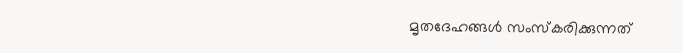മൃതദേഹങ്ങൾ സംസ്കരിക്കുന്നത്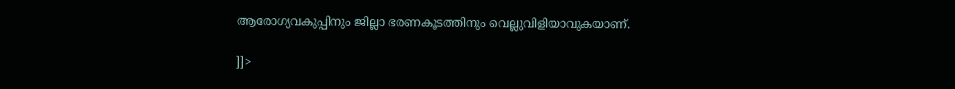ആരോഗ്യവകുപ്പിനും ജില്ലാ ഭരണകൂടത്തിനും വെല്ലുവിളിയാവുകയാണ്.

]]>